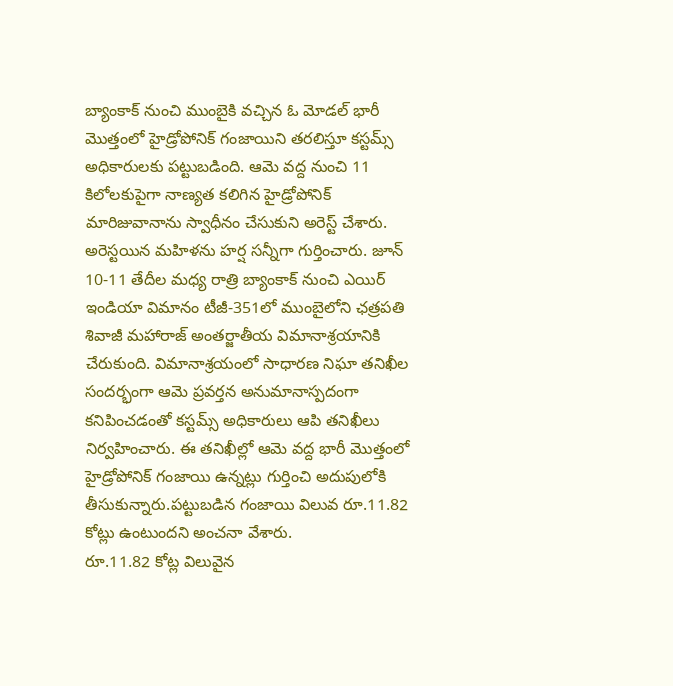బ్యాంకాక్ నుంచి ముంబైకి వచ్చిన ఓ మోడల్ భారీ మొత్తంలో హైడ్రోపోనిక్ గంజాయిని తరలిస్తూ కస్టమ్స్ అధికారులకు పట్టుబడింది. ఆమె వద్ద నుంచి 11 కిలోలకుపైగా నాణ్యత కలిగిన హైడ్రోపోనిక్ మారిజువానాను స్వాధీనం చేసుకుని అరెస్ట్ చేశారు. అరెస్టయిన మహిళను హర్ష సన్నీగా గుర్తించారు. జూన్ 10-11 తేదీల మధ్య రాత్రి బ్యాంకాక్ నుంచి ఎయిర్ ఇండియా విమానం టీజీ-351లో ముంబైలోని ఛత్రపతి శివాజీ మహారాజ్ అంతర్జాతీయ విమానాశ్రయానికి చేరుకుంది. విమానాశ్రయంలో సాధారణ నిఘా తనిఖీల సందర్భంగా ఆమె ప్రవర్తన అనుమానాస్పదంగా కనిపించడంతో కస్టమ్స్ అధికారులు ఆపి తనిఖీలు నిర్వహించారు. ఈ తనిఖీల్లో ఆమె వద్ద భారీ మొత్తంలో హైడ్రోపోనిక్ గంజాయి ఉన్నట్లు గుర్తించి అదుపులోకి తీసుకున్నారు.పట్టుబడిన గంజాయి విలువ రూ.11.82 కోట్లు ఉంటుందని అంచనా వేశారు.
రూ.11.82 కోట్ల విలువైన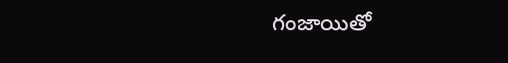గంజాయితో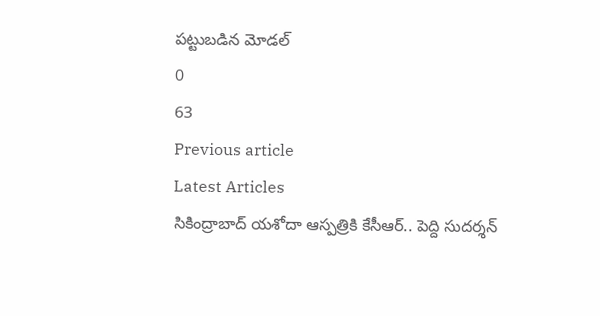పట్టుబడిన మోడల్
0
63
Previous article
Latest Articles
సికింద్రాబాద్ యశోదా ఆస్పత్రికి కేసీఆర్.. పెద్ది సుదర్శన్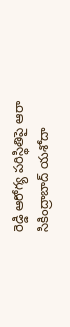రెడ్డి ఆరోగ్య పరిస్థితిపై ఆరా
సికింద్రాబాద్ యశోదా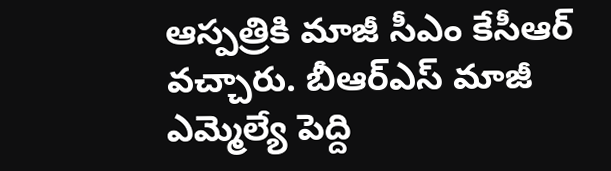ఆస్పత్రికి మాజీ సీఎం కేసీఆర్ వచ్చారు. బీఆర్ఎస్ మాజీ ఎమ్మెల్యే పెద్ది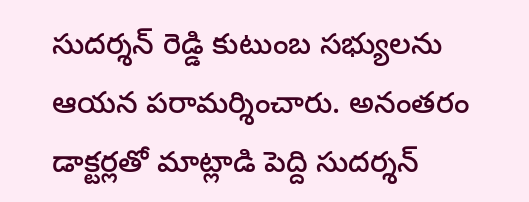సుదర్శన్ రెడ్డి కుటుంబ సభ్యులను ఆయన పరామర్శించారు. అనంతరం డాక్టర్లతో మాట్లాడి పెద్ది సుదర్శన్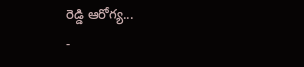రెడ్డి ఆరోగ్య...
-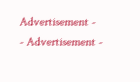Advertisement -
- Advertisement -